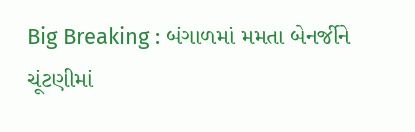Big Breaking : બંગાળમાં મમતા બેનર્જીને ચૂંટણીમાં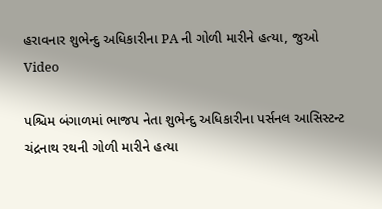હરાવનાર શુભેન્દુ અધિકારીના PA ની ગોળી મારીને હત્યા, જુઓ Video

પશ્ચિમ બંગાળમાં ભાજપ નેતા શુભેન્દુ અધિકારીના પર્સનલ આસિસ્ટન્ટ ચંદ્રનાથ રથની ગોળી મારીને હત્યા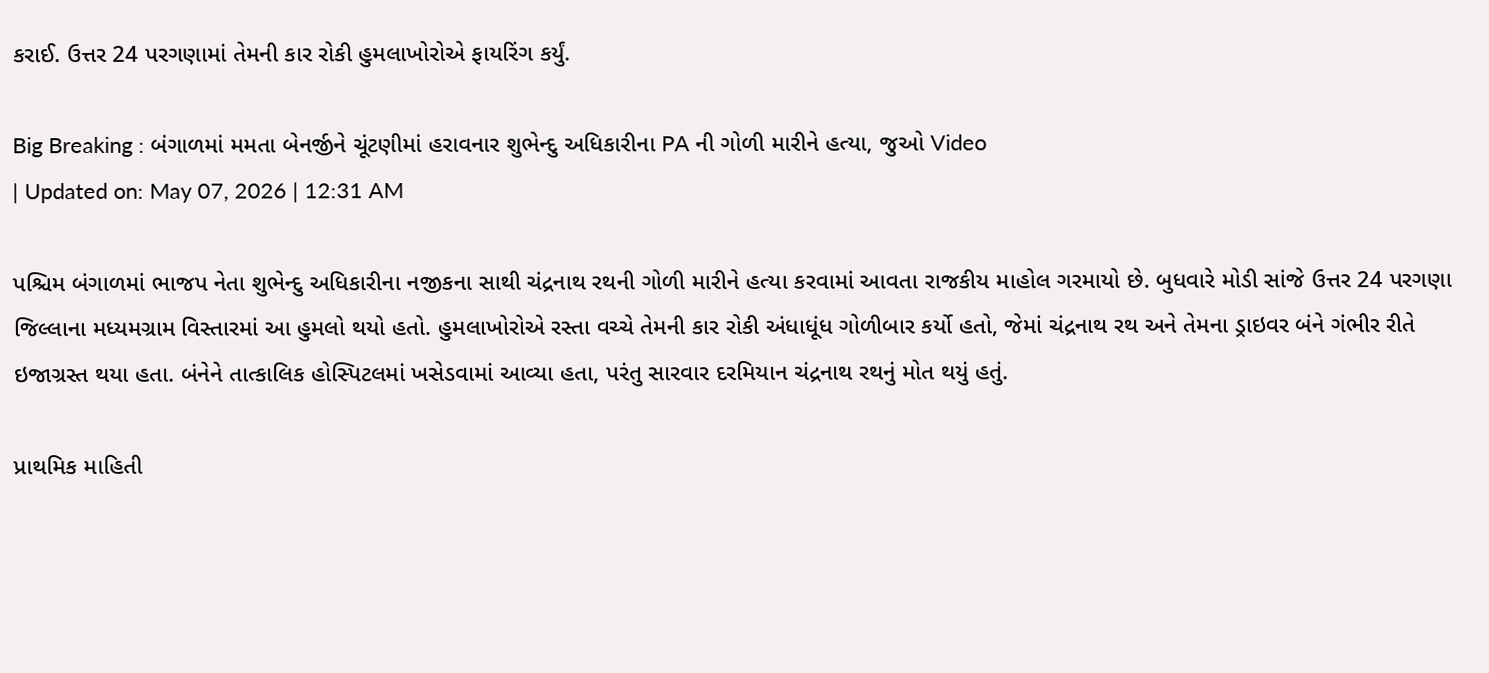કરાઈ. ઉત્તર 24 પરગણામાં તેમની કાર રોકી હુમલાખોરોએ ફાયરિંગ કર્યું.

Big Breaking : બંગાળમાં મમતા બેનર્જીને ચૂંટણીમાં હરાવનાર શુભેન્દુ અધિકારીના PA ની ગોળી મારીને હત્યા, જુઓ Video
| Updated on: May 07, 2026 | 12:31 AM

પશ્ચિમ બંગાળમાં ભાજપ નેતા શુભેન્દુ અધિકારીના નજીકના સાથી ચંદ્રનાથ રથની ગોળી મારીને હત્યા કરવામાં આવતા રાજકીય માહોલ ગરમાયો છે. બુધવારે મોડી સાંજે ઉત્તર 24 પરગણા જિલ્લાના મધ્યમગ્રામ વિસ્તારમાં આ હુમલો થયો હતો. હુમલાખોરોએ રસ્તા વચ્ચે તેમની કાર રોકી અંધાધૂંધ ગોળીબાર કર્યો હતો, જેમાં ચંદ્રનાથ રથ અને તેમના ડ્રાઇવર બંને ગંભીર રીતે ઇજાગ્રસ્ત થયા હતા. બંનેને તાત્કાલિક હોસ્પિટલમાં ખસેડવામાં આવ્યા હતા, પરંતુ સારવાર દરમિયાન ચંદ્રનાથ રથનું મોત થયું હતું.

પ્રાથમિક માહિતી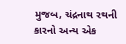મુજબ, ચંદ્રનાથ રથની કારનો અન્ય એક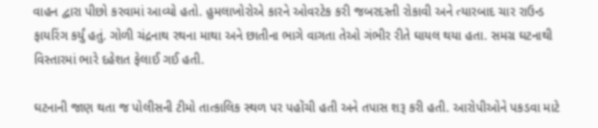વાહન દ્વારા પીછો કરવામાં આવ્યો હતો. હુમલાખોરોએ કારને ઓવરટેક કરી જબરદસ્તી રોકાવી અને ત્યારબાદ ચાર રાઉન્ડ ફાયરિંગ કર્યું હતું. ગોળી ચંદ્રનાથ રથના માથા અને છાતીના ભાગે વાગતા તેઓ ગંભીર રીતે ઘાયલ થયા હતા. સમગ્ર ઘટનાથી વિસ્તારમાં ભારે દહેશત ફેલાઈ ગઈ હતી.

ઘટનાની જાણ થતા જ પોલીસની ટીમો તાત્કાલિક સ્થળ પર પહોંચી હતી અને તપાસ શરૂ કરી હતી. આરોપીઓને પકડવા માટે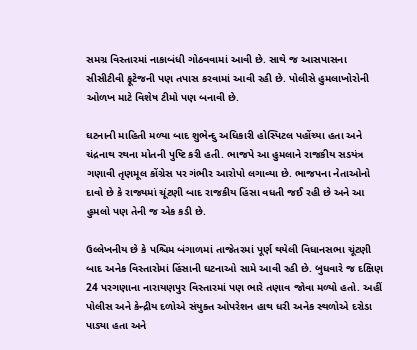સમગ્ર વિસ્તારમાં નાકાબંધી ગોઠવવામાં આવી છે. સાથે જ આસપાસના સીસીટીવી ફૂટેજની પણ તપાસ કરવામાં આવી રહી છે. પોલીસે હુમલાખોરોની ઓળખ માટે વિશેષ ટીમો પણ બનાવી છે.

ઘટનાની માહિતી મળ્યા બાદ શુભેન્દુ અધિકારી હોસ્પિટલ પહોંચ્યા હતા અને ચંદ્રનાથ રથના મોતની પુષ્ટિ કરી હતી. ભાજપે આ હુમલાને રાજકીય સડયંત્ર ગણાવી તૃણમૂલ કોંગ્રેસ પર ગંભીર આરોપો લગાવ્યા છે. ભાજપના નેતાઓનો દાવો છે કે રાજ્યમાં ચૂંટણી બાદ રાજકીય હિંસા વધતી જઈ રહી છે અને આ હુમલો પણ તેની જ એક કડી છે.

ઉલ્લેખનીય છે કે પશ્ચિમ બંગાળમાં તાજેતરમાં પૂર્ણ થયેલી વિધાનસભા ચૂંટણી બાદ અનેક વિસ્તારોમાં હિંસાની ઘટનાઓ સામે આવી રહી છે. બુધવારે જ દક્ષિણ 24 પરગણાના નારાયણપુર વિસ્તારમાં પણ ભારે તણાવ જોવા મળ્યો હતો. અહીં પોલીસ અને કેન્દ્રીય દળોએ સંયુક્ત ઓપરેશન હાથ ધરી અનેક સ્થળોએ દરોડા પાડ્યા હતા અને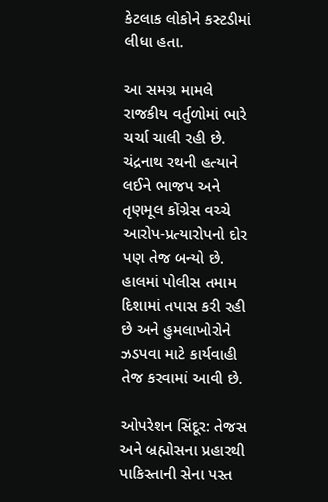કેટલાક લોકોને કસ્ટડીમાં લીધા હતા.

આ સમગ્ર મામલે રાજકીય વર્તુળોમાં ભારે ચર્ચા ચાલી રહી છે. ચંદ્રનાથ રથની હત્યાને લઈને ભાજપ અને તૃણમૂલ કોંગ્રેસ વચ્ચે આરોપ-પ્રત્યારોપનો દોર પણ તેજ બન્યો છે. હાલમાં પોલીસ તમામ દિશામાં તપાસ કરી રહી છે અને હુમલાખોરોને ઝડપવા માટે કાર્યવાહી તેજ કરવામાં આવી છે.

ઓપરેશન સિંદૂર: તેજસ અને બ્રહ્મોસના પ્રહારથી પાકિસ્તાની સેના પસ્ત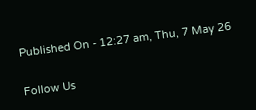Published On - 12:27 am, Thu, 7 May 26

Follow Us